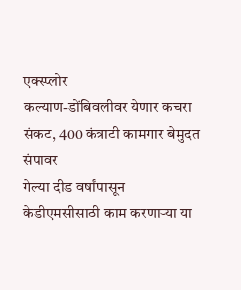एक्स्प्लोर
कल्याण-डोंबिवलीवर येणार कचरा संकट, 400 कंत्राटी कामगार बेमुदत संपावर
गेल्या दीड वर्षांपासून केडीएमसीसाठी काम करणाऱ्या या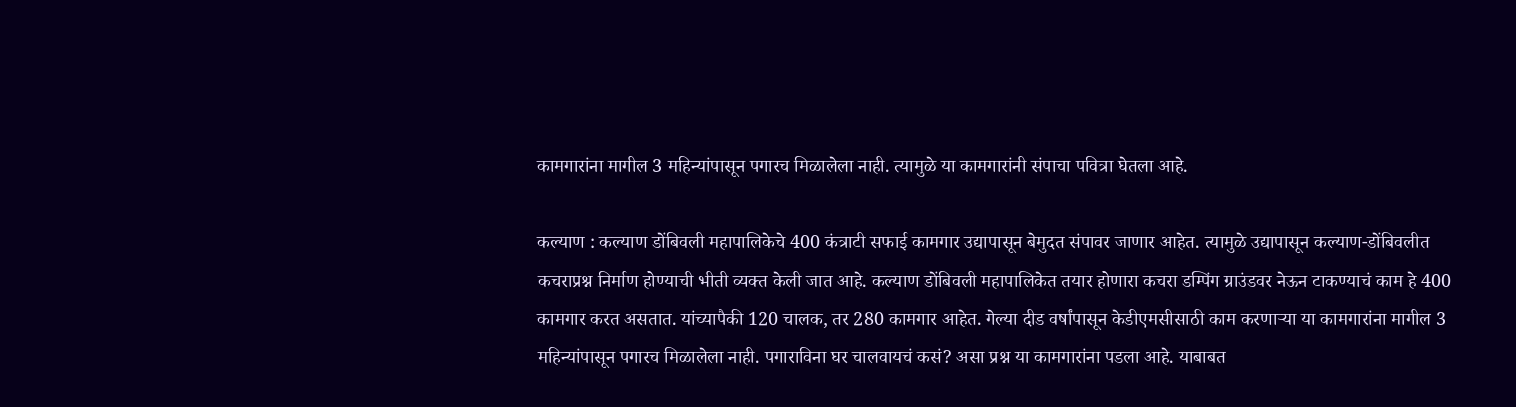कामगारांना मागील 3 महिन्यांपासून पगारच मिळालेला नाही. त्यामुळे या कामगारांनी संपाचा पवित्रा घेतला आहे.

कल्याण : कल्याण डोंबिवली महापालिकेचे 400 कंत्राटी सफाई कामगार उद्यापासून बेमुदत संपावर जाणार आहेत. त्यामुळे उद्यापासून कल्याण-डोंबिवलीत कचराप्रश्न निर्माण होण्याची भीती व्यक्त केली जात आहे. कल्याण डोंबिवली महापालिकेत तयार होणारा कचरा डम्पिंग ग्राउंडवर नेऊन टाकण्याचं काम हे 400 कामगार करत असतात. यांच्यापैकी 120 चालक, तर 280 कामगार आहेत. गेल्या दीड वर्षांपासून केडीएमसीसाठी काम करणाऱ्या या कामगारांना मागील 3 महिन्यांपासून पगारच मिळालेला नाही. पगाराविना घर चालवायचं कसं? असा प्रश्न या कामगारांना पडला आहे. याबाबत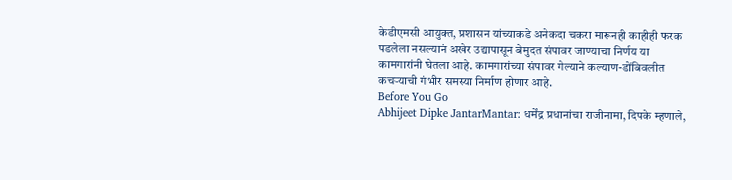केडीएमसी आयुक्त, प्रशासन यांच्याकडे अनेकदा चकरा मारूनही काहीही फरक पडलेला नसल्यानं अखेर उद्यापासून बेमुदत संपावर जाण्याचा निर्णय या कामगारांनी घेतला आहे. कामगारांच्या संपावर गेल्याने कल्याण-डोंबिवलीत कचऱ्याची गंभीर समस्या निर्माण होणार आहे.
Before You Go
Abhijeet Dipke JantarMantar: धर्मेंद्र प्रधानांचा राजीनामा, दिपके म्हणाले,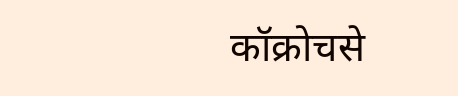कॉक्रोचसे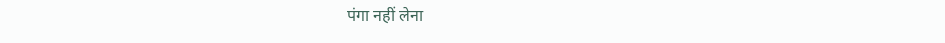पंगा नहीं लेना